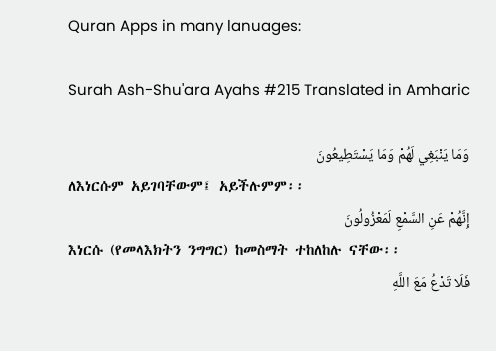Quran Apps in many lanuages:

Surah Ash-Shu'ara Ayahs #215 Translated in Amharic

وَمَا يَنْبَغِي لَهُمْ وَمَا يَسْتَطِيعُونَ
ለእነርሱም አይገባቸውም፤ አይችሉምም፡፡
إِنَّهُمْ عَنِ السَّمْعِ لَمَعْزُولُونَ
እነርሱ (የመላእክትን ንግግር) ከመስማት ተከለከሉ ናቸው፡፡
فَلَا تَدْعُ مَعَ اللَّهِ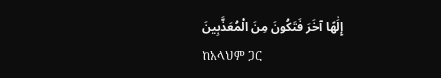إِلَٰهًا آخَرَ فَتَكُونَ مِنَ الْمُعَذَّبِينَ
ከአላህም ጋር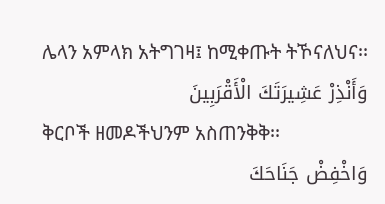ሌላን አምላክ አትግገዛ፤ ከሚቀጡት ትኾናለህና፡፡
وَأَنْذِرْ عَشِيرَتَكَ الْأَقْرَبِينَ
ቅርቦች ዘመዶችህንም አስጠንቅቅ፡፡
وَاخْفِضْ جَنَاحَكَ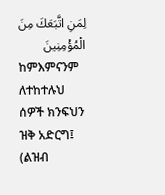لِمَنِ اتَّبَعَكَ مِنَ الْمُؤْمِنِينَ
ከምእምናንም ለተከተሉህ ሰዎች ክንፍህን ዝቅ አድርግ፤ (ልዝብ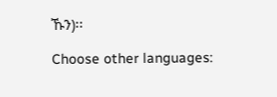ኹን)፡፡

Choose other languages: